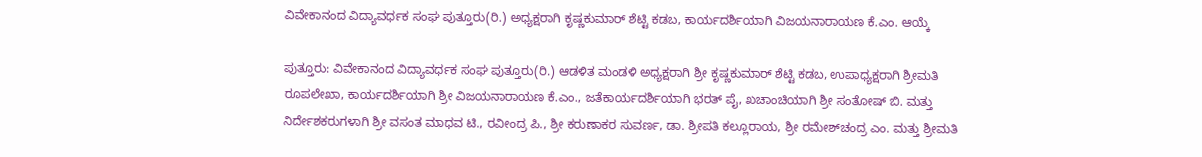ವಿವೇಕಾನಂದ ವಿದ್ಯಾವರ್ಧಕ ಸಂಘ ಪುತ್ತೂರು(ರಿ.) ಅಧ್ಯಕ್ಷರಾಗಿ ಕೃಷ್ಣಕುಮಾರ್ ಶೆಟ್ಟಿ ಕಡಬ, ಕಾರ್ಯದರ್ಶಿಯಾಗಿ ವಿಜಯನಾರಾಯಣ ಕೆ.ಎಂ. ಆಯ್ಕೆ

ಪುತ್ತೂರು: ವಿವೇಕಾನಂದ ವಿದ್ಯಾವರ್ಧಕ ಸಂಘ ಪುತ್ತೂರು(ರಿ.) ಆಡಳಿತ ಮಂಡಳಿ ಅಧ್ಯಕ್ಷರಾಗಿ ಶ್ರೀ ಕೃಷ್ಣಕುಮಾರ್ ಶೆಟ್ಟಿ ಕಡಬ, ಉಪಾಧ್ಯಕ್ಷರಾಗಿ ಶ್ರೀಮತಿ ರೂಪಲೇಖಾ, ಕಾರ್ಯದರ್ಶಿಯಾಗಿ ಶ್ರೀ ವಿಜಯನಾರಾಯಣ ಕೆ.ಎಂ., ಜತೆಕಾರ್ಯದರ್ಶಿಯಾಗಿ ಭರತ್ ಪೈ, ಖಚಾಂಚಿಯಾಗಿ ಶ್ರೀ ಸಂತೋಷ್ ಬಿ. ಮತ್ತು ನಿರ್ದೇಶಕರುಗಳಾಗಿ ಶ್ರೀ ವಸಂತ ಮಾಧವ ಟಿ., ರವೀಂದ್ರ ಪಿ., ಶ್ರೀ ಕರುಣಾಕರ ಸುವರ್ಣ, ಡಾ. ಶ್ರೀಪತಿ ಕಲ್ಲೂರಾಯ, ಶ್ರೀ ರಮೇಶ್‍ಚಂದ್ರ ಎಂ. ಮತ್ತು ಶ್ರೀಮತಿ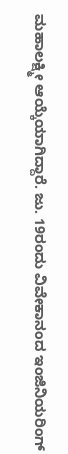ಮಹಾಲಕ್ಷ್ಮೀ ಆಯ್ಕೆಯಾಗಿದ್ದಾರೆ. ಜು. 19ರಂದು ವಿವೇಕಾನಂದ ಇಂಜಿನಿಯರಿಂಗ್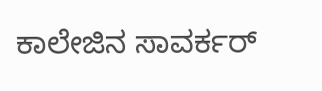ಕಾಲೇಜಿನ ಸಾವರ್ಕರ್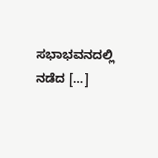ಸಭಾಭವನದಲ್ಲಿ ನಡೆದ […]